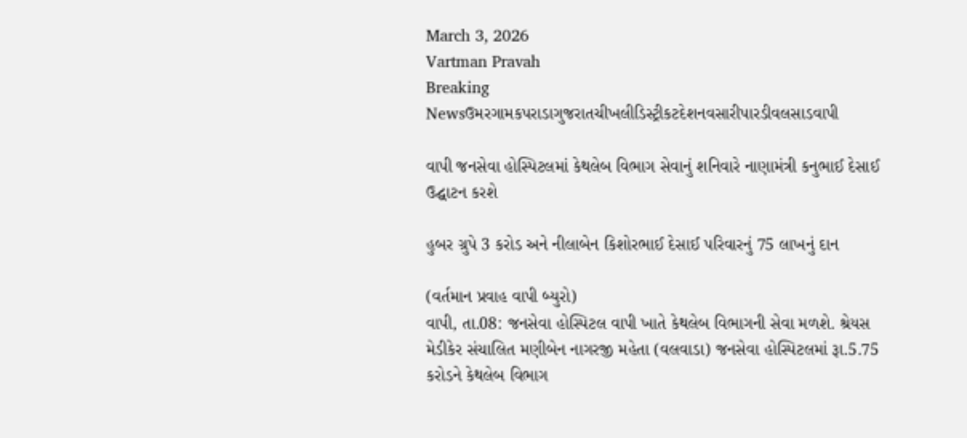March 3, 2026
Vartman Pravah
Breaking Newsઉમરગામકપરાડાગુજરાતચીખલીડિસ્ટ્રીકટદેશનવસારીપારડીવલસાડવાપી

વાપી જનસેવા હોસ્પિટલમાં કેથલેબ વિભાગ સેવાનું શનિવારે નાણામંત્રી કનુભાઈ દેસાઈ ઉદ્ઘાટન કરશે

હુબર ગ્રુપે 3 કરોડ અને નીલાબેન કિશોરભાઈ દેસાઈ પરિવારનું 75 લાખનું દાન

(વર્તમાન પ્રવાહ વાપી બ્‍યુરો)
વાપી, તા.08: જનસેવા હોસ્‍પિટલ વાપી ખાતે કેથલેબ વિભાગની સેવા મળશે. શ્રેયસ મેડીકેર સંચાલિત મણીબેન નાગરજી મહેતા (વલવાડા) જનસેવા હોસ્‍પિટલમાં રૂા.5.75 કરોડને કેથલેબ વિભાગ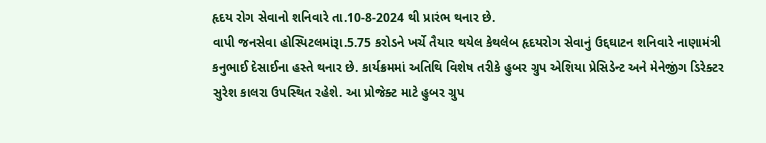હૃદય રોગ સેવાનો શનિવારે તા.10-8-2024 થી પ્રારંભ થનાર છે.
વાપી જનસેવા હોસ્‍પિટલમાંરૂા.5.75 કરોડને ખર્ચે તૈયાર થયેલ કેથલેબ હૃદયરોગ સેવાનું ઉદ્દઘાટન શનિવારે નાણામંત્રી કનુભાઈ દેસાઈના હસ્‍તે થનાર છે. કાર્યક્રમમાં અતિથિ વિશેષ તરીકે હુબર ગ્રુપ એશિયા પ્રેસિડેન્‍ટ અને મેનેજીંગ ડિરેક્‍ટર સુરેશ કાલરા ઉપસ્‍થિત રહેશે. આ પ્રોજેક્‍ટ માટે હુબર ગ્રુપ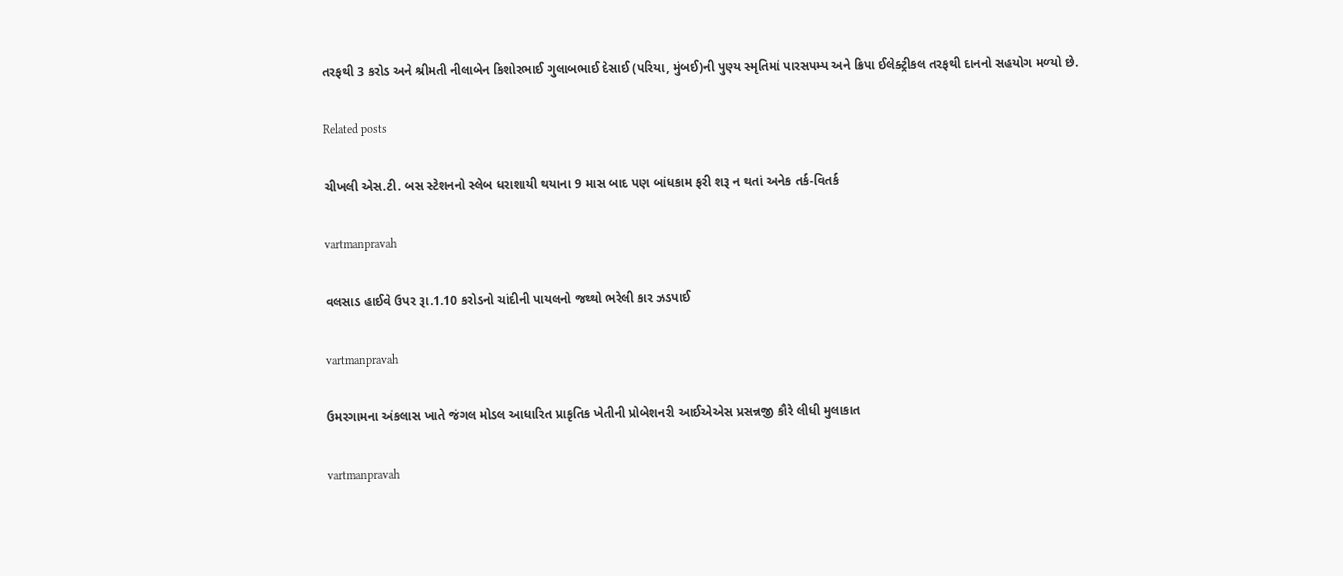તરફથી 3 કરોડ અને શ્રીમતી નીલાબેન કિશોરભાઈ ગુલાબભાઈ દેસાઈ (પરિયા, મુંબઈ)ની પુણ્‍ય સ્‍મૃતિમાં પારસપમ્‍પ અને ક્રિપા ઈલેક્‍ટ્રીકલ તરફથી દાનનો સહયોગ મળ્‍યો છે.

Related posts

ચીખલી એસ.ટી. બસ સ્‍ટેશનનો સ્‍લેબ ધરાશાયી થયાના 9 માસ બાદ પણ બાંધકામ ફરી શરૂ ન થતાં અનેક તર્ક-વિતર્ક

vartmanpravah

વલસાડ હાઈવે ઉપર રૂા.1.10 કરોડનો ચાંદીની પાયલનો જથ્‍થો ભરેલી કાર ઝડપાઈ

vartmanpravah

ઉમરગામના અંકલાસ ખાતે જંગલ મોડલ આધારિત પ્રાકૃતિક ખેતીની પ્રોબેશનરી આઈએએસ પ્રસન્નજી કૌરે લીધી મુલાકાત

vartmanpravah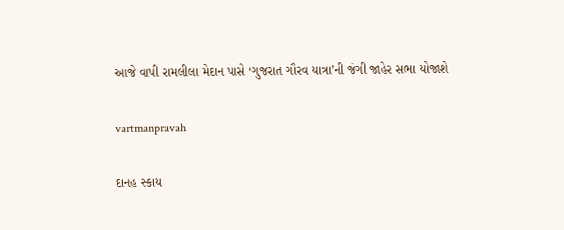આજે વાપી રામલીલા મેદાન પાસે ‘ગુજરાત ગૌરવ યાત્રા’ની જંગી જાહેર સભા યોજાશે

vartmanpravah

દાનહ સ્‍કાય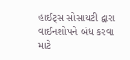હાઈટ્‍સ સોસાયટી દ્વારા વાઈનશોપને બંધ કરવા માટે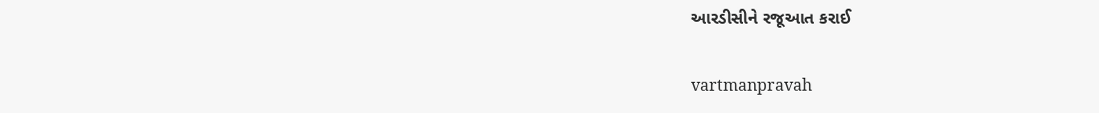આરડીસીને રજૂઆત કરાઈ

vartmanpravah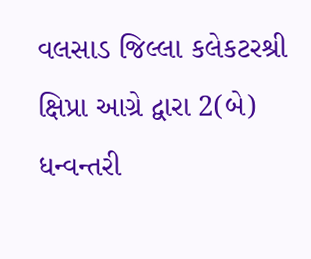વલસાડ જિલ્‍લા કલેકટરશ્રી ક્ષિપ્રા આગ્રે દ્વારા 2(બે) ધન્‍વન્‍તરી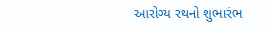આરોગ્‍ય રથનો શુભારંભ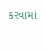કરવામાં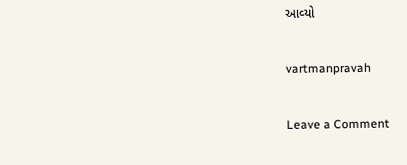આવ્‍યો

vartmanpravah

Leave a Comment